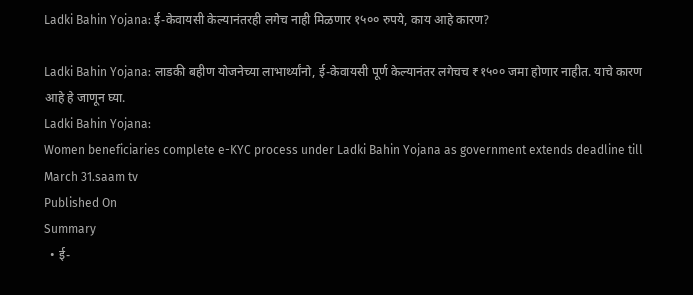Ladki Bahin Yojana: ई-केवायसी केल्यानंतरही लगेच नाही मिळणार १५०० रुपये, काय आहे कारण?

Ladki Bahin Yojana: लाडकी बहीण योजनेच्या लाभार्थ्यांनो, ई-केवायसी पूर्ण केल्यानंतर लगेचच ₹१५०० जमा होणार नाहीत. याचे कारण आहे हे जाणून घ्या.
Ladki Bahin Yojana:
Women beneficiaries complete e-KYC process under Ladki Bahin Yojana as government extends deadline till March 31.saam tv
Published On
Summary
  • ई-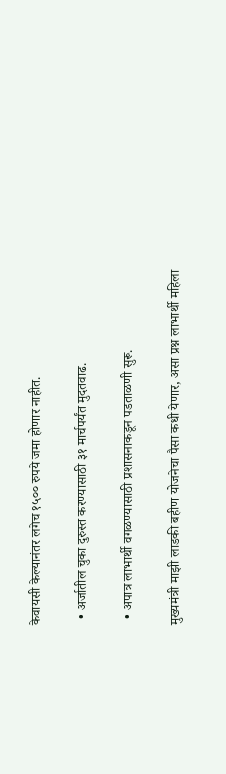केवायसी केल्यानंतर लगेच १५०० रुपये जमा होणार नाहीत.

  • अर्जातील चुका दुरुस्त करण्यासाठी ३१ मार्चपर्यंत मुदतवाढ.

  • अपात्र लाभार्थी वगळण्यासाठी प्रशासनाकडून पडताळणी सुरू.

मुख्यमंत्री माझी लाडकी बहीण योजनेचा पैसा कधी येणार, असा प्रश्न लाभार्थी महिला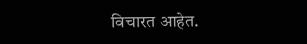विचारत आहेत.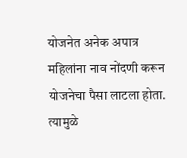योजनेत अनेक अपात्र महिलांना नाव नोंदणी करून योजनेचा पैसा लाटला होता. त्यामुळे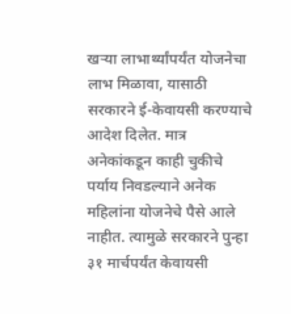खऱ्या लाभार्थ्यांपर्यंत योजनेचा लाभ मिळावा, यासाठी सरकारने ई-केवायसी करण्याचे आदेश दिलेत. मात्र अनेकांकडून काही चुकीचे पर्याय निवडल्याने अनेक महिलांना योजनेचे पैसे आले नाहीत. त्यामुळे सरकारने पुन्हा ३१ मार्चपर्यंत केवायसी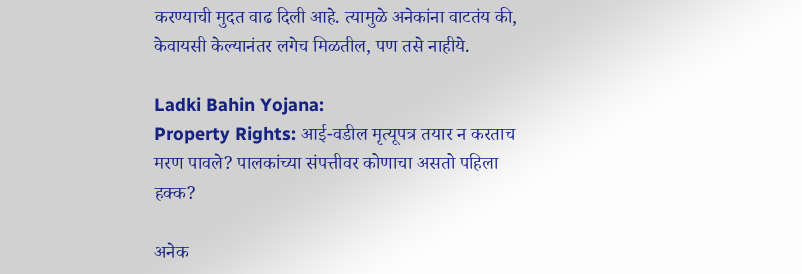करण्याची मुदत वाढ दिली आहे. त्यामुळे अनेकांना वाटतंय की, केवायसी केल्यानंतर लगेच मिळतील, पण तसे नाहीये.

Ladki Bahin Yojana:
Property Rights: आई-वडील मृत्यूपत्र तयार न करताच मरण पावले? पालकांच्या संपत्तीवर कोणाचा असतो पहिला हक्क?

अनेक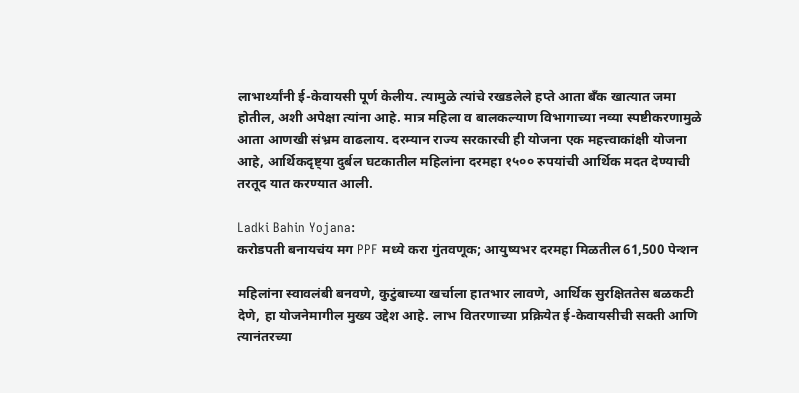लाभार्थ्यांनी ई-केवायसी पूर्ण केलीय. त्यामुळे त्यांचे रखडलेले हप्ते आता बँक खात्यात जमा होतील, अशी अपेक्षा त्यांना आहे. मात्र महिला व बालकल्याण विभागाच्या नव्या स्पष्टीकरणामुळे आता आणखी संभ्रम वाढलाय. दरम्यान राज्य सरकारची ही योजना एक महत्त्वाकांक्षी योजना आहे, आर्थिकदृष्ट्या दुर्बल घटकातील महिलांना दरमहा १५०० रुपयांची आर्थिक मदत देण्याची तरतूद यात करण्यात आली.

Ladki Bahin Yojana:
करोडपती बनायचंय मग PPF मध्ये करा गुंतवणूक; आयुष्यभर दरमहा मिळतील 61,500 पेन्शन

महिलांना स्वावलंबी बनवणे, कुटुंबाच्या खर्चाला हातभार लावणे, आर्थिक सुरक्षिततेस बळकटी देणे, हा योजनेमागील मुख्य उद्देश आहे. लाभ वितरणाच्या प्रक्रियेत ई-केवायसीची सक्ती आणि त्यानंतरच्या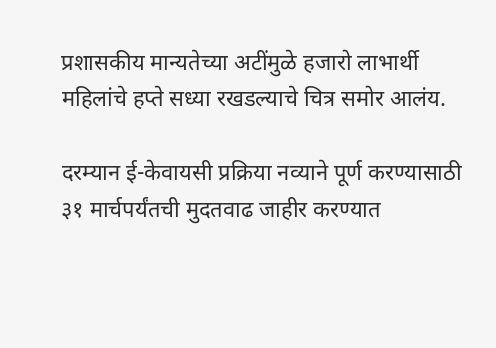प्रशासकीय मान्यतेच्या अटींमुळे हजारो लाभार्थी महिलांचे हप्ते सध्या रखडल्याचे चित्र समोर आलंय.

दरम्यान ई-केवायसी प्रक्रिया नव्याने पूर्ण करण्यासाठी ३१ मार्चपर्यंतची मुदतवाढ जाहीर करण्यात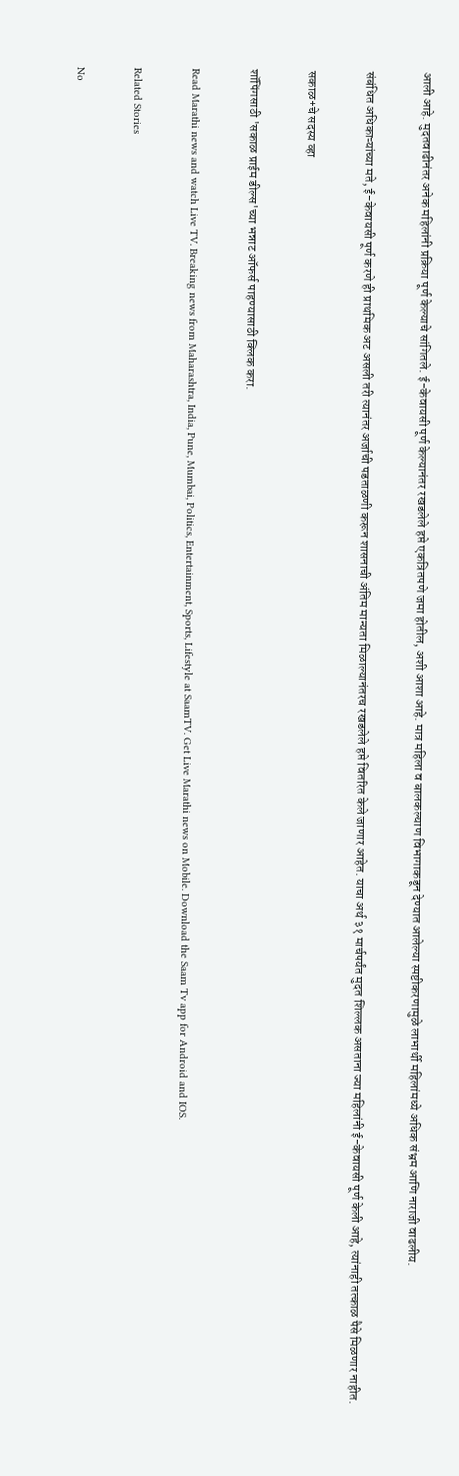आली आहे. मुदतवाढीनंतर अनेक महिलांनी प्रक्रिया पूर्ण केल्याचे सांगितले. ई-केवायसी पूर्ण केल्यानंतर रखडलेले हप्ते एकत्रितपणे जमा होतील, अशी आशा आहे. मात्र महिला व बालकल्याण विभागाकडून देण्यात आलेल्या स्पष्टीकरणामुळे लाभार्थी महिलांमध्ये अधिक संभ्रम आणि नाराजी वाढलीय.

संबंधित अधिकाऱ्यांच्या मते, ई-केवायसी पूर्ण करणे ही प्राथमिक अट असली तरी त्यानंतर अर्जाची पडताळणी करून शासनाची अंतिम मान्यता मिळाल्यानंतरच रखडलेले हप्ते वितरित केले जाणार आहेत. याचा अर्थ ३१ मार्चपर्यंत मुदत शिल्लक असताना ज्या महिलांनी ई-केवायसी पूर्ण केली आहे, त्यांनाही तत्काळ पैसे मिळणार नाहीत.

सकाळ+चे सदस्य व्हा

शॉपिंगसाठी 'सकाळ प्राईम डील्स'च्या भन्नाट ऑफर्स पाहण्यासाठी क्लिक करा.

Read Marathi news and watch Live TV. Breaking news from Maharashtra, India, Pune, Mumbai, Politics, Entertainment, Sports, Lifestyle at SaamTV. Get Live Marathi news on Mobile. Download the Saam Tv app for Android and IOS.

Related Stories

No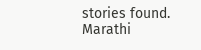stories found.
Marathi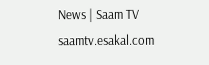News | Saam TV
saamtv.esakal.com